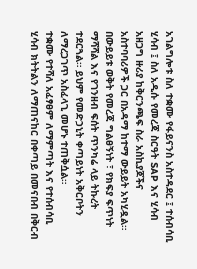አገልግሎቱ ስለ ተቋሙ የፋይናንስ አስተዳደር ፤ ተሰብሳቢ ሂሳብ ፤ ስለ አዲሱ የመረጃ ስርዓት SAP እና ሂሳብ አዘጋግ ዙሪያ ከቅርንጫፍ ስራ አስኪያጆችና አስተባባሪዎች ጋር በአዳማ ከተማ ውይይት አካሂዷል።
በውይይቱ ወቅት የመረጃ ግልፀኝነት ፣ የክፍያ ፍጥነት ማሻሻል እና የገንዘብ ፍሰት ጥንካሬ ላይ ትኩረት ተደርጓል። ይህም የመድኃኒት ቀጣይነት አቅርቦትን ለማረጋገጥ አስፈላጊ መሆኑ ተጠቅሷል።
ተቋሙ የተሻለ አፈፃፀም ለማምጣት እና የተሰብሳቢ ሂሳብ ክትትልን ለማጠናከር በቀጣይ በመናበብ በቅርብ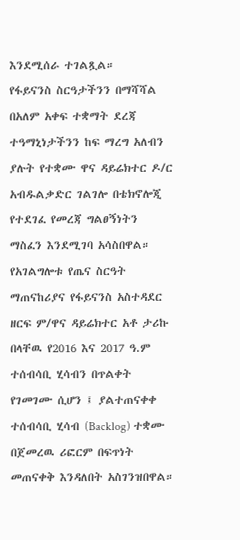እንደሚሰራ ተገልጿል።
የፋይናንስ ስርዓታችንን በማሻሻል በአለም አቀፍ ተቋማት ደረጃ ተዓማኒነታችንን ከፍ ማረግ አለብን ያሉት የተቋሙ ዋና ዳይሬክተር ዶ/ር አብዱልቃድር ገልገሎ በቴክኖሎጂ የተደገፈ የመረጃ ግልፀኝነትን ማስፈን እንደሚገባ አሳስበዋል።
የአገልግሎቱ የጤና ስርዓት ማጠናከሪያና የፋይናንስ አስተዳደር ዘርፍ ም/ዋና ዳይሬክተር አቶ ታሪኩ በላቸዉ የ2016 እና 2017 ዓ.ም ተሰብሳቢ ሂሳብን በጥልቀት የገመገሙ ሲሆን ፤ ያልተጠናቀቀ ተሰብሳቢ ሂሳብ (Backlog) ተቋሙ በጀመረዉ ሪፎርም በፍጥነት መጠናቀቅ እንዳለበት አስገንዝበዋል።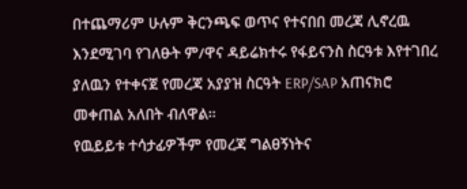በተጨማሪም ሁሉም ቅርንጫፍ ወጥና የተናበበ መረጃ ሊኖረዉ እንደሚገባ የገለፁት ም/ዋና ዳይሬክተሩ የፋይናንስ ስርዓቱ እየተገበረ ያለዉን የተቀናጀ የመረጃ አያያዝ ስርዓት ERP/SAP አጠናክሮ መቀጠል አለበት ብለዋል።
የዉይይቱ ተሳታፊዎችም የመረጃ ግልፀኝነትና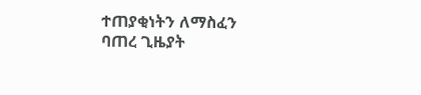ተጠያቂነትን ለማስፈን ባጠረ ጊዜያት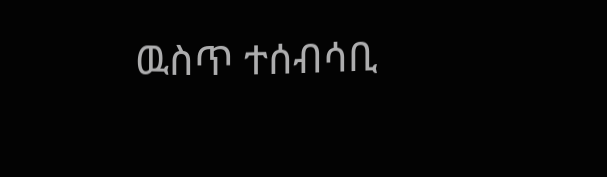ዉስጥ ተሰብሳቢ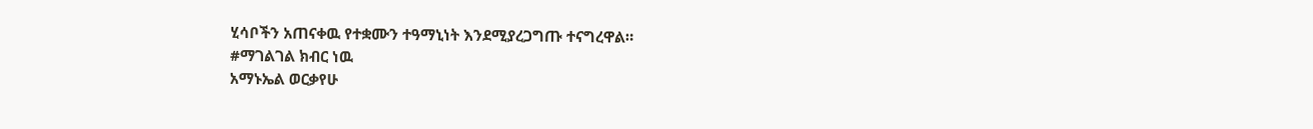ሂሳቦችን አጠናቀዉ የተቋሙን ተዓማኒነት እንደሚያረጋግጡ ተናግረዋል።
#ማገልገል ክብር ነዉ
አማኑኤል ወርቃየሁ